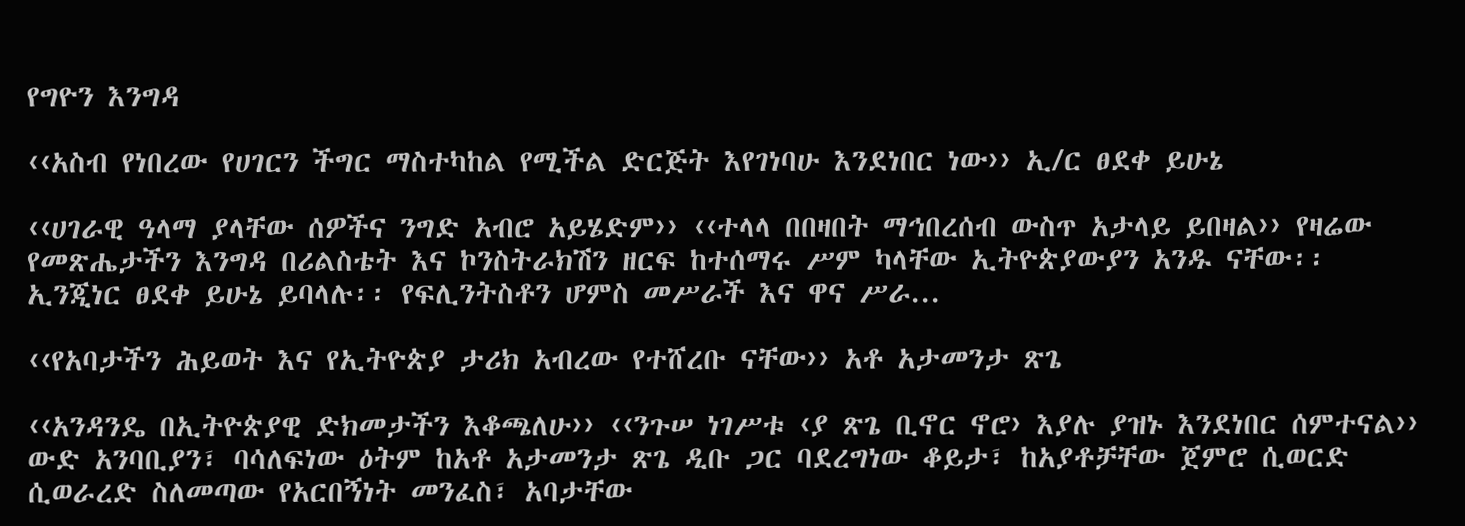የግዮን እንግዳ

‹‹አስብ የነበረው የሀገርን ችግር ማስተካከል የሚችል ድርጅት እየገነባሁ እንደነበር ነው›› ኢ/ር ፀደቀ ይሁኔ

‹‹ሀገራዊ ዓላማ ያላቸው ሰዎችና ንግድ አብሮ አይሄድም›› ‹‹ተላላ በበዛበት ማኅበረሰብ ውስጥ አታላይ ይበዛል›› የዛሬው የመጽሔታችን እንግዳ በሪልስቴት እና ኮንስትራክሽን ዘርፍ ከተሰማሩ ሥም ካላቸው ኢትዮጵያውያን አንዱ ናቸው፡፡ ኢንጂነር ፀደቀ ይሁኔ ይባላሉ፡፡ የፍሊንትስቶን ሆምስ መሥራች እና ዋና ሥራ...

‹‹የአባታችን ሕይወት እና የኢትዮጵያ ታሪክ አብረው የተሸረቡ ናቸው›› አቶ አታመንታ ጽጌ

‹‹አንዳንዴ በኢትዮጵያዊ ድክመታችን እቆጫለሁ›› ‹‹ንጉሠ ነገሥቱ ‹ያ ጽጌ ቢኖር ኖሮ› እያሉ ያዝኑ እንደነበር ሰምተናል›› ውድ አንባቢያን፣ ባሳለፍነው ዕትም ከአቶ አታመንታ ጽጌ ዲቡ ጋር ባደረግነው ቆይታ፣ ከአያቶቻቸው ጀምሮ ሲወርድ ሲወራረድ ስለመጣው የአርበኝነት መንፈስ፣ አባታቸው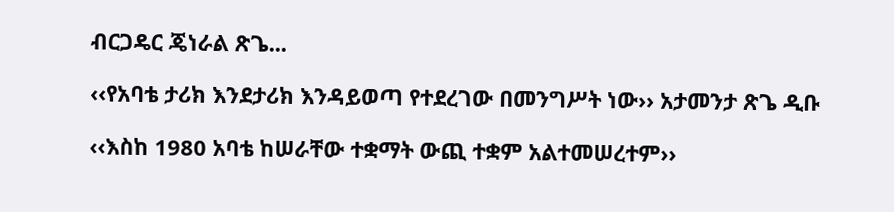ብርጋዴር ጄነራል ጽጌ...

‹‹የአባቴ ታሪክ እንደታሪክ እንዳይወጣ የተደረገው በመንግሥት ነው›› አታመንታ ጽጌ ዲቡ

‹‹እስከ 1980 አባቴ ከሠራቸው ተቋማት ውጪ ተቋም አልተመሠረተም››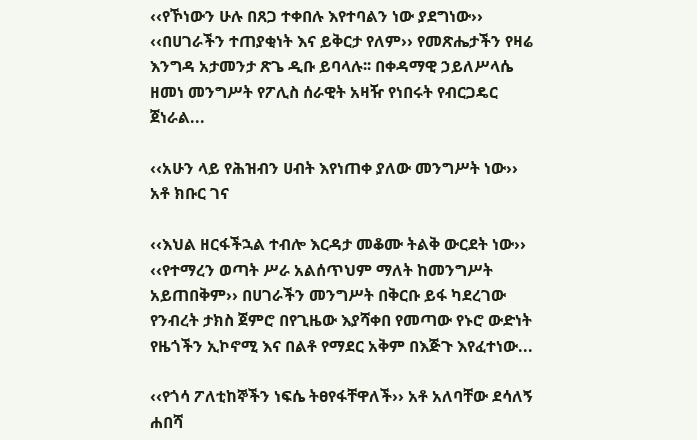‹‹የኾነውን ሁሉ በጸጋ ተቀበሉ እየተባልን ነው ያደግነው›› ‹‹በሀገራችን ተጠያቂነት እና ይቅርታ የለም›› የመጽሔታችን የዛሬ እንግዳ አታመንታ ጽጌ ዲቡ ይባላሉ፡፡ በቀዳማዊ ኃይለሥላሴ ዘመነ መንግሥት የፖሊስ ሰራዊት አዛዥ የነበሩት የብርጋዴር ጀነራል...

‹‹አሁን ላይ የሕዝብን ሀብት እየነጠቀ ያለው መንግሥት ነው›› አቶ ክቡር ገና

‹‹እህል ዘርፋችኋል ተብሎ እርዳታ መቆሙ ትልቅ ውርደት ነው›› ‹‹የተማረን ወጣት ሥራ አልሰጥህም ማለት ከመንግሥት አይጠበቅም›› በሀገራችን መንግሥት በቅርቡ ይፋ ካደረገው የንብረት ታክስ ጀምሮ በየጊዜው እያሻቀበ የመጣው የኑሮ ውድነት የዜጎችን ኢኮኖሚ እና በልቶ የማደር አቅም በእጅጉ እየፈተነው...

‹‹የጎሳ ፖለቲከኞችን ነፍሴ ትፀየፋቸዋለች›› አቶ አለባቸው ደሳለኝ ሐበሻ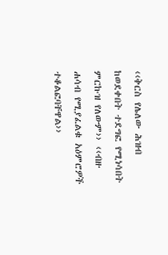‹‹ቅርስ የሌለው ሕዝብ ከወደቀበት ተደግፎ የሚነሳበት ምርኩዝ የለውም›› ‹‹ብዙ ሐሳብ የሚያፈልቁ አዕምሮዎች ተቆልፎባቸዋል››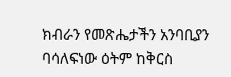ክብራን የመጽሔታችን አንባቢያን ባሳለፍነው ዕትም ከቅርስ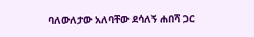ባለውለታው አለባቸው ደሳለኝ ሐበሻ ጋር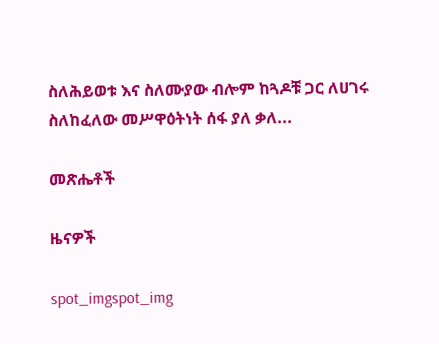ስለሕይወቱ እና ስለሙያው ብሎም ከጓዶቹ ጋር ለሀገሩ ስለከፈለው መሥዋዕትነት ሰፋ ያለ ቃለ...

መጽሔቶች

ዜናዎች

spot_imgspot_img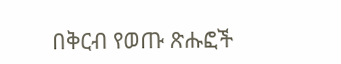በቅርብ የወጡ ጽሑፎች